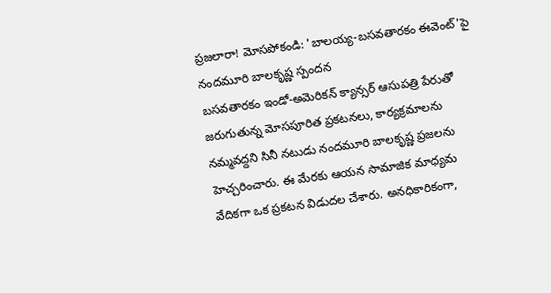ప్రజలారా! మోసపోకండి: 'బాలయ్య-బసవతారకం ఈవెంట్'పై నందమూరి బాలకృష్ణ స్పందన
బసవతారకం ఇండో-అమెరికన్ క్యాన్సర్ ఆసుపత్రి పేరుతో జరుగుతున్న మోసపూరిత ప్రకటనలు, కార్యక్రమాలను నమ్మవద్దని సినీ నటుడు నందమూరి బాలకృష్ణ ప్రజలను హెచ్చరించారు. ఈ మేరకు ఆయన సామాజిక మాధ్యమ వేదికగా ఒక ప్రకటన విడుదల చేశారు. అనధికారికంగా,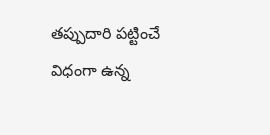తప్పుదారి పట్టించే విధంగా ఉన్న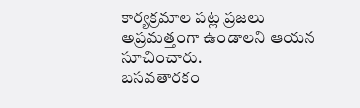కార్యక్రమాల పట్ల ప్రజలు అప్రమత్తంగా ఉండాలని ఆయన సూచించారు.
బసవతారకం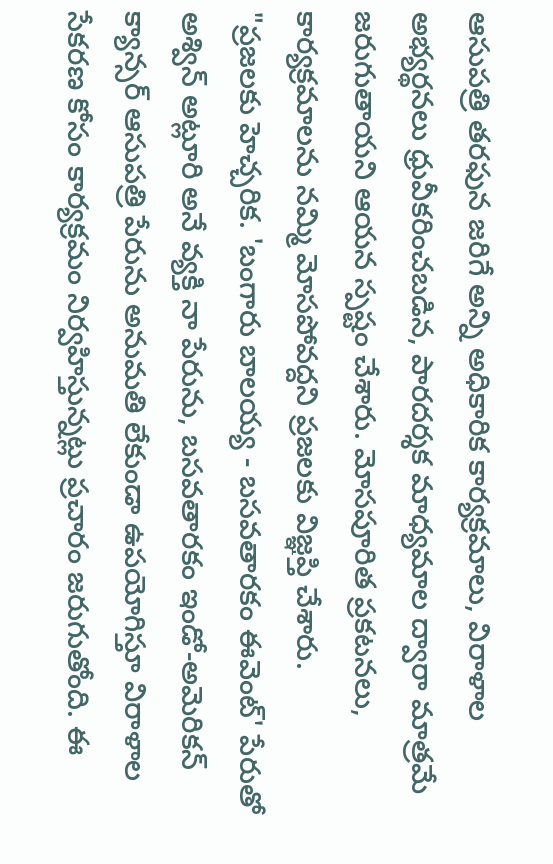ఆసుపత్రి తరఫున జరిగే అన్ని అధికారిక కార్యక్రమాలు, విరాళాల అభ్యర్థనలు ధ్రువీకరించబడిన, పారదర్శక మాధ్యమాల ద్వారా మాత్రమే జరుగుతాయని ఆయన స్పష్టం చేశారు. మోసపూరిత ప్రకటనలు, కార్యక్రమాలను నమ్మి మోసపోవద్దని ప్రజలకు విజ్ఞప్తి చేశారు.
"ప్రజలకు హెచ్చరిక. 'బంగారు బాలయ్య - బసవతారకం ఈవెంట్' పేరుతో అశ్విన్ అట్లూరి అనే వ్యక్తి నా పేరును, బసవతారకం ఇండో-అమెరికన్ క్యాన్సర్ ఆసుపత్రి పేరును అనుమతి లేకుండా ఉపయోగిస్తూ విరాళాల సేకరణ కోసం కార్యక్రమం నిర్వహిస్తున్నట్లు ప్రచారం జరుగుతోంది. ఈ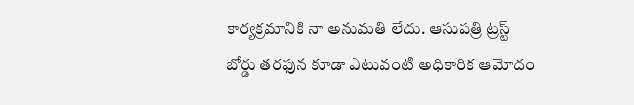కార్యక్రమానికి నా అనుమతి లేదు. ఆసుపత్రి ట్రస్ట్ బోర్డు తరఫున కూడా ఎటువంటి అధికారిక ఆమోదం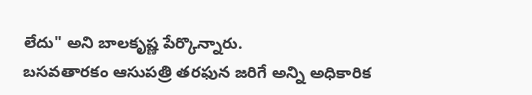లేదు" అని బాలకృష్ణ పేర్కొన్నారు.
బసవతారకం ఆసుపత్రి తరఫున జరిగే అన్ని అధికారిక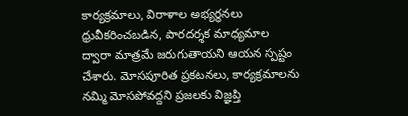కార్యక్రమాలు, విరాళాల అభ్యర్థనలు ధ్రువీకరించబడిన, పారదర్శక మాధ్యమాల ద్వారా మాత్రమే జరుగుతాయని ఆయన స్పష్టం చేశారు. మోసపూరిత ప్రకటనలు, కార్యక్రమాలను నమ్మి మోసపోవద్దని ప్రజలకు విజ్ఞప్తి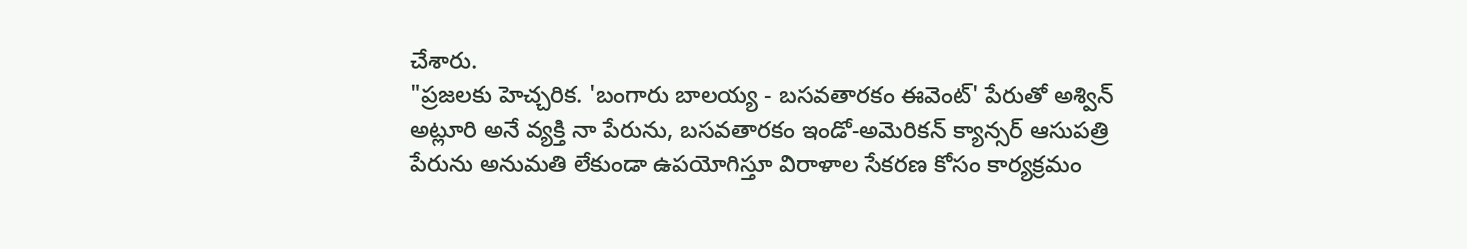చేశారు.
"ప్రజలకు హెచ్చరిక. 'బంగారు బాలయ్య - బసవతారకం ఈవెంట్' పేరుతో అశ్విన్ అట్లూరి అనే వ్యక్తి నా పేరును, బసవతారకం ఇండో-అమెరికన్ క్యాన్సర్ ఆసుపత్రి పేరును అనుమతి లేకుండా ఉపయోగిస్తూ విరాళాల సేకరణ కోసం కార్యక్రమం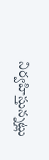నిర్వహిస్తున్నట్లు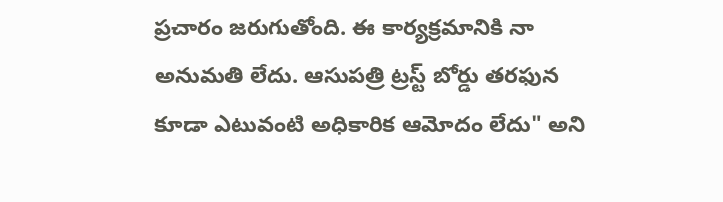ప్రచారం జరుగుతోంది. ఈ కార్యక్రమానికి నా అనుమతి లేదు. ఆసుపత్రి ట్రస్ట్ బోర్డు తరఫున కూడా ఎటువంటి అధికారిక ఆమోదం లేదు" అని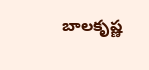బాలకృష్ణ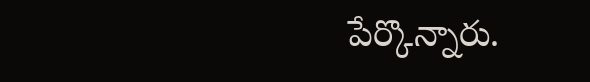పేర్కొన్నారు.